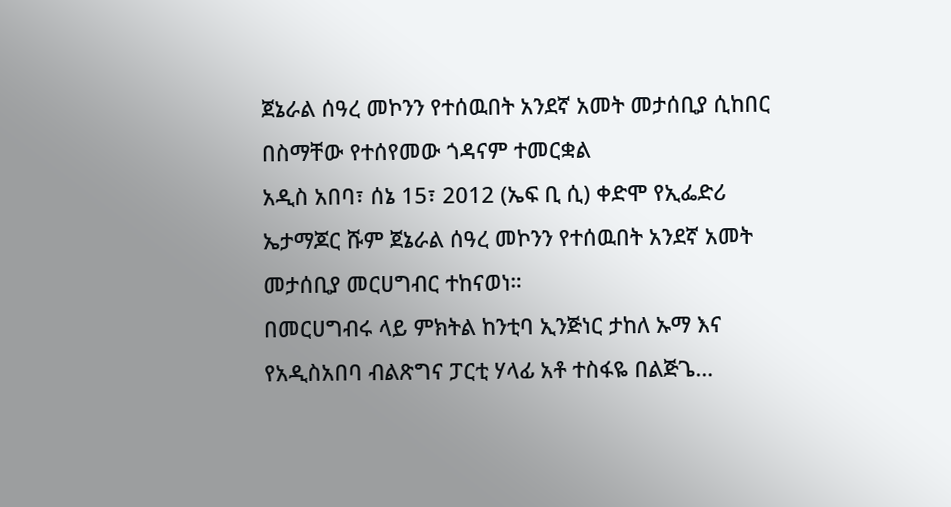ጀኔራል ሰዓረ መኮንን የተሰዉበት አንደኛ አመት መታሰቢያ ሲከበር በስማቸው የተሰየመው ጎዳናም ተመርቋል
አዲስ አበባ፣ ሰኔ 15፣ 2012 (ኤፍ ቢ ሲ) ቀድሞ የኢፌድሪ ኤታማጆር ሹም ጀኔራል ሰዓረ መኮንን የተሰዉበት አንደኛ አመት መታሰቢያ መርሀግብር ተከናወነ።
በመርሀግብሩ ላይ ምክትል ከንቲባ ኢንጅነር ታከለ ኡማ እና የአዲስአበባ ብልጽግና ፓርቲ ሃላፊ አቶ ተስፋዬ በልጅጌ…